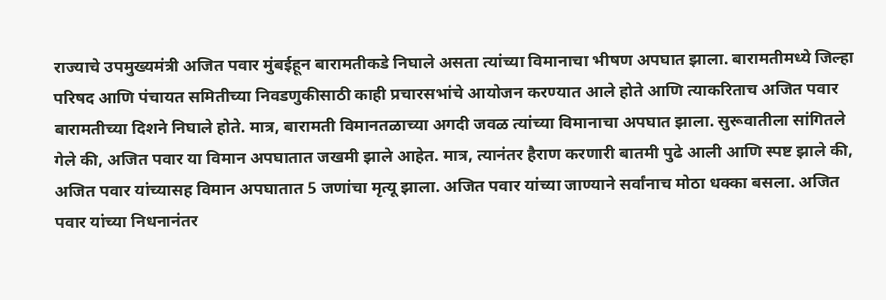राज्याचे उपमुख्यमंत्री अजित पवार मुंबईहून बारामतीकडे निघाले असता त्यांच्या विमानाचा भीषण अपघात झाला. बारामतीमध्ये जिल्हा परिषद आणि पंचायत समितीच्या निवडणुकीसाठी काही प्रचारसभांचे आयोजन करण्यात आले होते आणि त्याकरिताच अजित पवार बारामतीच्या दिशने निघाले होते. मात्र, बारामती विमानतळाच्या अगदी जवळ त्यांच्या विमानाचा अपघात झाला. सुरूवातीला सांगितले गेले की, अजित पवार या विमान अपघातात जखमी झाले आहेत. मात्र, त्यानंतर हैराण करणारी बातमी पुढे आली आणि स्पष्ट झाले की, अजित पवार यांच्यासह विमान अपघातात 5 जणांचा मृत्यू झाला. अजित पवार यांच्या जाण्याने सर्वांनाच मोठा धक्का बसला. अजित पवार यांच्या निधनानंतर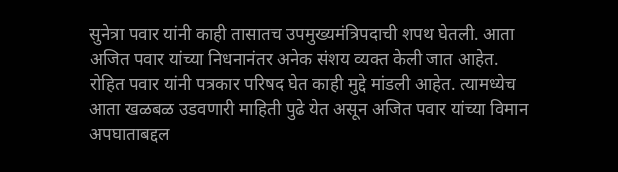सुनेत्रा पवार यांनी काही तासातच उपमुख्यमंत्रिपदाची शपथ घेतली. आता अजित पवार यांच्या निधनानंतर अनेक संशय व्यक्त केली जात आहेत.
रोहित पवार यांनी पत्रकार परिषद घेत काही मुद्दे मांडली आहेत. त्यामध्येच आता खळबळ उडवणारी माहिती पुढे येत असून अजित पवार यांच्या विमान अपघाताबद्दल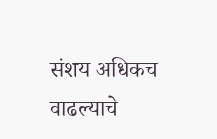संशय अधिकच वाढल्याचे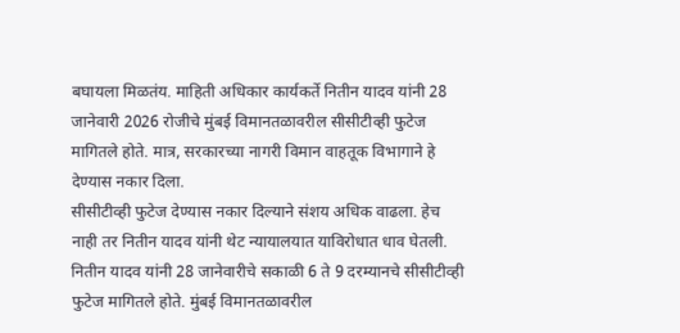बघायला मिळतंय. माहिती अधिकार कार्यकर्ते नितीन यादव यांनी 28 जानेवारी 2026 रोजीचे मुंबई विमानतळावरील सीसीटीव्ही फुटेज मागितले होते. मात्र, सरकारच्या नागरी विमान वाहतूक विभागाने हे देण्यास नकार दिला.
सीसीटीव्ही फुटेज देण्यास नकार दिल्याने संशय अधिक वाढला. हेच नाही तर नितीन यादव यांनी थेट न्यायालयात याविरोधात धाव घेतली. नितीन यादव यांनी 28 जानेवारीचे सकाळी 6 ते 9 दरम्यानचे सीसीटीव्ही फुटेज मागितले होते. मुंबई विमानतळावरील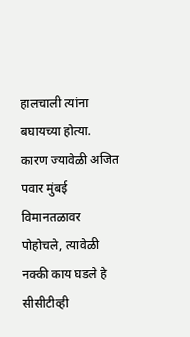हालचाली त्यांना बघायच्या होत्या. कारण ज्यावेळी अजित पवार मुंबई विमानतळावर पोहोचले, त्यावेळी नक्की काय घडले हे सीसीटीव्ही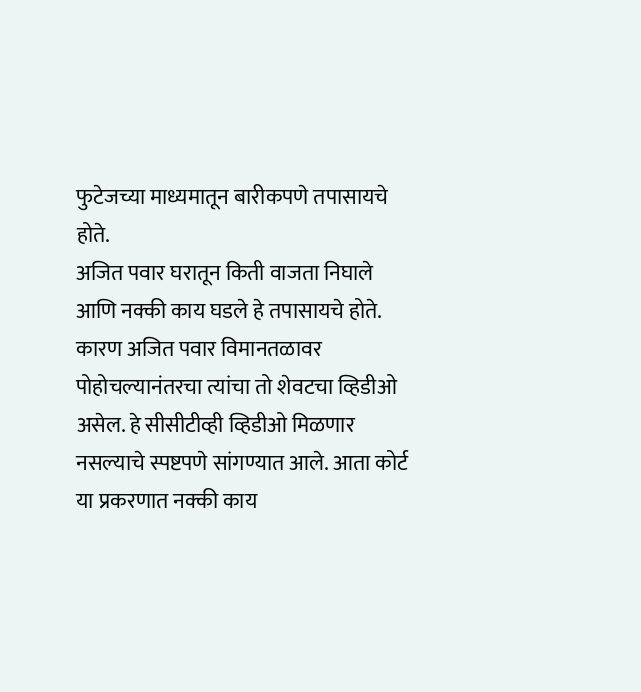फुटेजच्या माध्यमातून बारीकपणे तपासायचे होते.
अजित पवार घरातून किती वाजता निघाले आणि नक्की काय घडले हे तपासायचे होते. कारण अजित पवार विमानतळावर पोहोचल्यानंतरचा त्यांचा तो शेवटचा व्हिडीओ असेल. हे सीसीटीव्ही व्हिडीओ मिळणार नसल्याचे स्पष्टपणे सांगण्यात आले. आता कोर्ट या प्रकरणात नक्की काय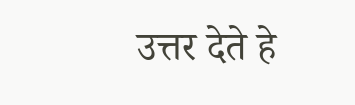उत्तर देते हे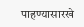पाहण्यासारखे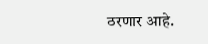ठरणार आहे.